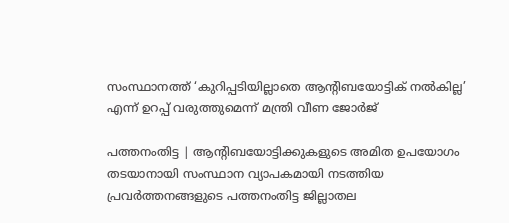സംസ്ഥാനത്ത് ‘കുറിപ്പടിയില്ലാതെ ആന്റിബയോട്ടിക് നല്‍കില്ല’ എന്ന് ഉറപ്പ് വരുത്തുമെന്ന് മന്ത്രി വീണ ജോര്‍ജ്

പത്തനംതിട്ട | ആന്റിബയോട്ടിക്കുകളുടെ അമിത ഉപയോഗം തടയാനായി സംസ്ഥാന വ്യാപകമായി നടത്തിയ പ്രവര്‍ത്തനങ്ങളുടെ പത്തനംതിട്ട ജില്ലാതല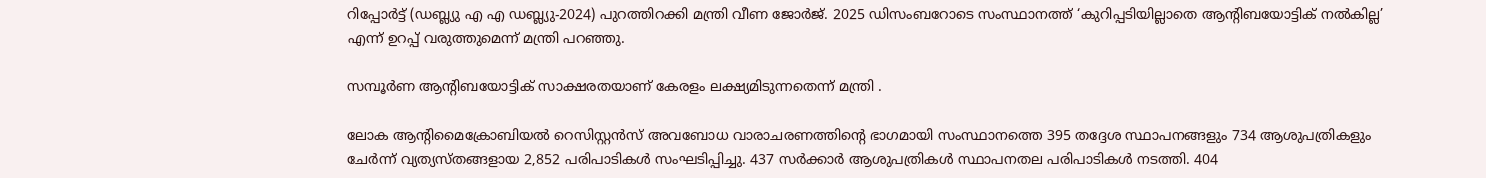റിപ്പോര്‍ട്ട് (ഡബ്ല്യു എ എ ഡബ്ല്യു-2024) പുറത്തിറക്കി മന്ത്രി വീണ ജോര്‍ജ്. 2025 ഡിസംബറോടെ സംസ്ഥാനത്ത് ‘കുറിപ്പടിയില്ലാതെ ആന്റിബയോട്ടിക് നല്‍കില്ല’ എന്ന് ഉറപ്പ് വരുത്തുമെന്ന് മന്ത്രി പറഞ്ഞു.

സമ്പൂര്‍ണ ആന്റിബയോട്ടിക് സാക്ഷരതയാണ് കേരളം ലക്ഷ്യമിടുന്നതെന്ന് മന്ത്രി .

ലോക ആന്റിമൈക്രോബിയല്‍ റെസിസ്റ്റന്‍സ് അവബോധ വാരാചരണത്തിന്റെ ഭാഗമായി സംസ്ഥാനത്തെ 395 തദ്ദേശ സ്ഥാപനങ്ങളും 734 ആശുപത്രികളും ചേര്‍ന്ന് വ്യത്യസ്തങ്ങളായ 2,852 പരിപാടികള്‍ സംഘടിപ്പിച്ചു. 437 സര്‍ക്കാര്‍ ആശുപത്രികള്‍ സ്ഥാപനതല പരിപാടികള്‍ നടത്തി. 404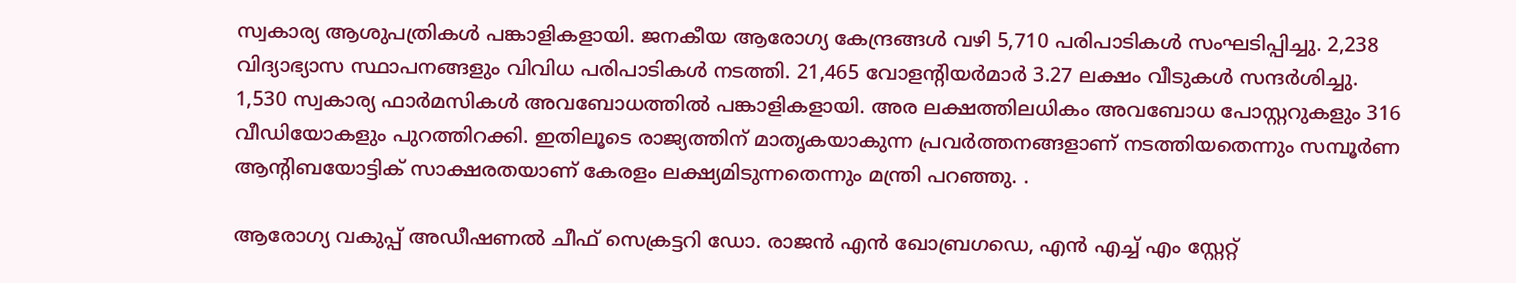സ്വകാര്യ ആശുപത്രികള്‍ പങ്കാളികളായി. ജനകീയ ആരോഗ്യ കേന്ദ്രങ്ങള്‍ വഴി 5,710 പരിപാടികള്‍ സംഘടിപ്പിച്ചു. 2,238 വിദ്യാഭ്യാസ സ്ഥാപനങ്ങളും വിവിധ പരിപാടികള്‍ നടത്തി. 21,465 വോളന്റിയര്‍മാര്‍ 3.27 ലക്ഷം വീടുകള്‍ സന്ദര്‍ശിച്ചു. 1,530 സ്വകാര്യ ഫാര്‍മസികള്‍ അവബോധത്തില്‍ പങ്കാളികളായി. അര ലക്ഷത്തിലധികം അവബോധ പോസ്റ്ററുകളും 316 വീഡിയോകളും പുറത്തിറക്കി. ഇതിലൂടെ രാജ്യത്തിന് മാതൃകയാകുന്ന പ്രവര്‍ത്തനങ്ങളാണ് നടത്തിയതെന്നും സമ്പൂര്‍ണ ആന്റിബയോട്ടിക് സാക്ഷരതയാണ് കേരളം ലക്ഷ്യമിടുന്നതെന്നും മന്ത്രി പറഞ്ഞു. .

ആരോഗ്യ വകുപ്പ് അഡീഷണല്‍ ചീഫ് സെക്രട്ടറി ഡോ. രാജന്‍ എന്‍ ഖോബ്രഗഡെ, എന്‍ എച്ച് എം സ്റ്റേറ്റ്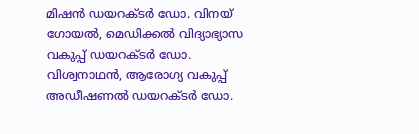മിഷന്‍ ഡയറക്ടര്‍ ഡോ. വിനയ് ഗോയല്‍, മെഡിക്കല്‍ വിദ്യാഭ്യാസ വകുപ്പ് ഡയറക്ടര്‍ ഡോ. വിശ്വനാഥന്‍, ആരോഗ്യ വകുപ്പ് അഡീഷണല്‍ ഡയറക്ടര്‍ ഡോ.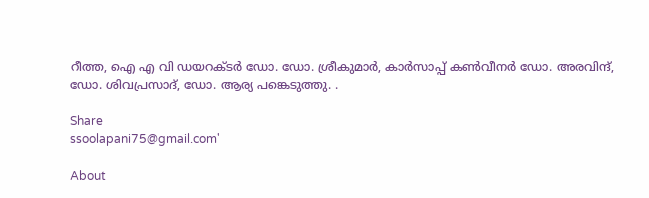റീത്ത, ഐ എ വി ഡയറക്ടര്‍ ഡോ. ഡോ. ശ്രീകുമാര്‍, കാര്‍സാപ്പ് കണ്‍വീനര്‍ ഡോ. അരവിന്ദ്, ഡോ. ശിവപ്രസാദ്, ഡോ. ആര്യ പങ്കെടുത്തു. .

Share
ssoolapani75@gmail.com'

About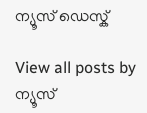ന്യൂസ് ഡെസ്ക്

View all posts by ന്യൂസ്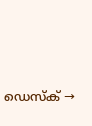ഡെസ്ക് →